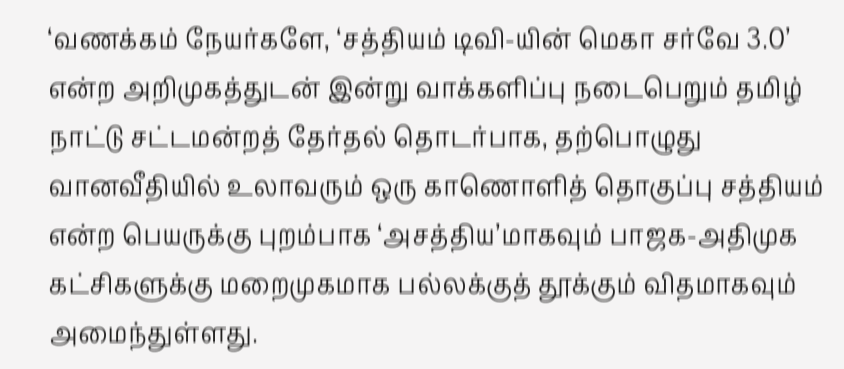‘வணக்கம் நேயர்களே, ‘சத்தியம் டிவி-யின் மெகா சர்வே 3.0’ என்ற அறிமுகத்துடன் இன்று வாக்களிப்பு நடைபெறும் தமிழ் நாட்டு சட்டமன்றத் தேர்தல் தொடர்பாக, தற்பொழுது வானவீதியில் உலாவரும் ஒரு காணொளித் தொகுப்பு சத்தியம் என்ற பெயருக்கு புறம்பாக ‘அசத்திய’மாகவும் பாஜக-அதிமுக கட்சிகளுக்கு மறைமுகமாக பல்லக்குத் தூக்கும் விதமாகவும் அமைந்துள்ளது.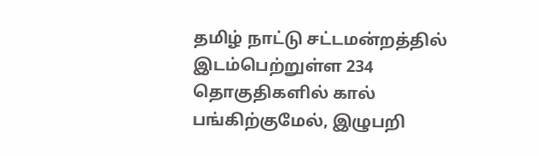தமிழ் நாட்டு சட்டமன்றத்தில் இடம்பெற்றுள்ள 234 தொகுதிகளில் கால் பங்கிற்குமேல், இழுபறி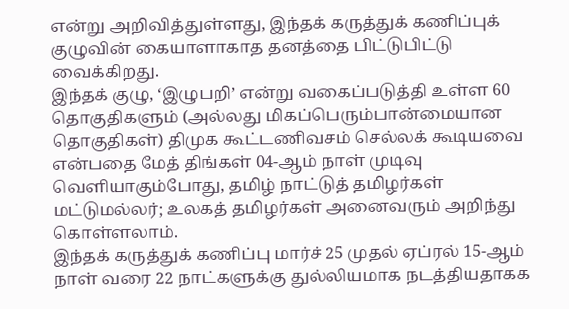என்று அறிவித்துள்ளது, இந்தக் கருத்துக் கணிப்புக் குழுவின் கையாளாகாத தனத்தை பிட்டுபிட்டு வைக்கிறது.
இந்தக் குழு, ‘இழுபறி’ என்று வகைப்படுத்தி உள்ள 60 தொகுதிகளும் (அல்லது மிகப்பெரும்பான்மையான தொகுதிகள்) திமுக கூட்டணிவசம் செல்லக் கூடியவை என்பதை மேத் திங்கள் 04-ஆம் நாள் முடிவு வெளியாகும்போது, தமிழ் நாட்டுத் தமிழர்கள் மட்டுமல்லர்; உலகத் தமிழர்கள் அனைவரும் அறிந்து கொள்ளலாம்.
இந்தக் கருத்துக் கணிப்பு மார்ச் 25 முதல் ஏப்ரல் 15-ஆம் நாள் வரை 22 நாட்களுக்கு துல்லியமாக நடத்தியதாகக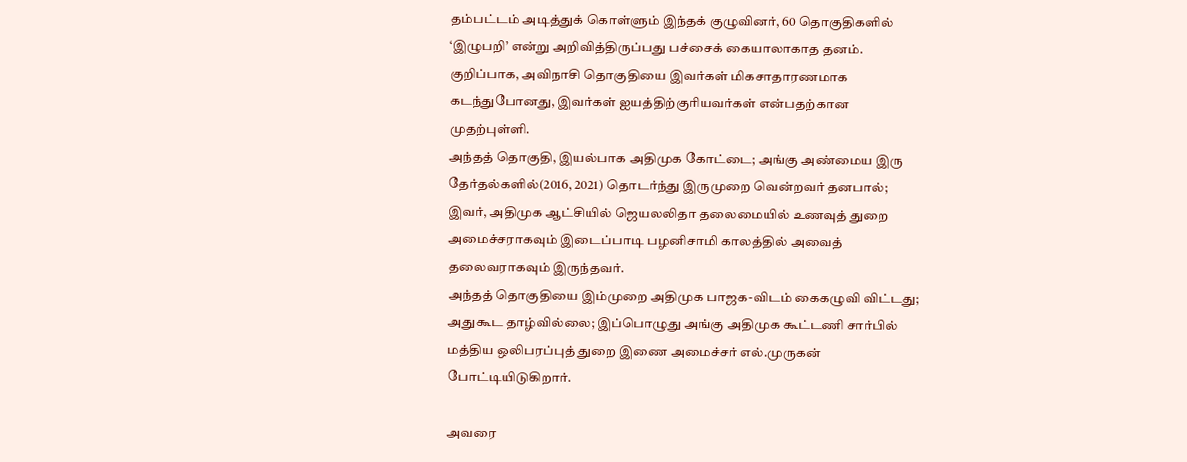தம்பட்டம் அடித்துக் கொள்ளும் இந்தக் குழுவினர், 60 தொகுதிகளில் ‘இழுபறி’ என்று அறிவித்திருப்பது பச்சைக் கையாலாகாத தனம்.
குறிப்பாக, அவிநாசி தொகுதியை இவர்கள் மிகசாதாரணமாக கடந்துபோனது, இவர்கள் ஐயத்திற்குரியவர்கள் என்பதற்கான முதற்புள்ளி.
அந்தத் தொகுதி, இயல்பாக அதிமுக கோட்டை; அங்கு அண்மைய இரு தேர்தல்களில்(2016, 2021) தொடர்ந்து இருமுறை வென்றவர் தனபால்; இவர், அதிமுக ஆட்சியில் ஜெயலலிதா தலைமையில் உணவுத் துறை அமைச்சராகவும் இடைப்பாடி பழனிசாமி காலத்தில் அவைத் தலைவராகவும் இருந்தவர்.
அந்தத் தொகுதியை இம்முறை அதிமுக பாஜக-விடம் கைகழுவி விட்டது; அதுகூட தாழ்வில்லை; இப்பொழுது அங்கு அதிமுக கூட்டணி சார்பில் மத்திய ஒலிபரப்புத் துறை இணை அமைச்சர் எல்.முருகன் போட்டியிடுகிறார்.

அவரை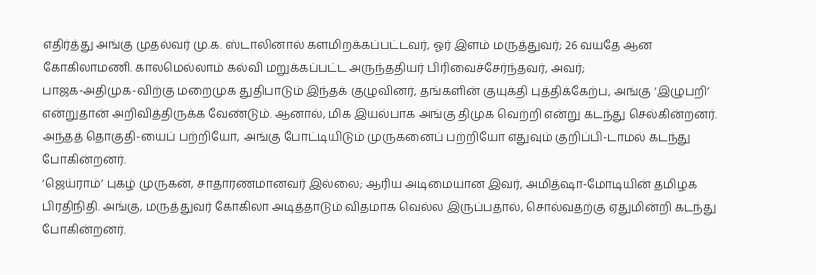எதிர்த்து அங்கு முதல்வர் மு.க. ஸ்டாலினால் களமிறக்கப்பட்டவர், ஓர் இளம் மருத்துவர்; 26 வயதே ஆன கோகிலாமணி. காலமெல்லாம் கல்வி மறுக்கப்பட்ட அருந்ததியர் பிரிவைச்சேர்ந்தவர், அவர்;
பாஜக-அதிமுக-விற்கு மறைமுக துதிபாடும் இந்தக் குழுவினர், தங்களின் குயுக்தி புத்திக்கேற்ப, அங்கு ‘இழுபறி’ என்றுதான் அறிவித்திருக்க வேண்டும். ஆனால், மிக இயல்பாக அங்கு திமுக வெற்றி என்று கடந்து செல்கின்றனர். அந்தத் தொகுதி-யைப் பற்றியோ, அங்கு போட்டியிடும் முருகனைப் பற்றியோ எதுவும் குறிப்பி-டாமல் கடந்து போகின்றனர்.
‘ஜெய்ராம்’ புகழ் முருகன், சாதாரணமானவர் இல்லை; ஆரிய அடிமையான இவர், அமித்ஷா-மோடியின் தமிழக பிரதிநிதி. அங்கு, மருத்துவர் கோகிலா அடித்தாடும் விதமாக வெல்ல இருப்பதால், சொல்வதற்கு ஏதுமின்றி கடந்து போகின்றனர்.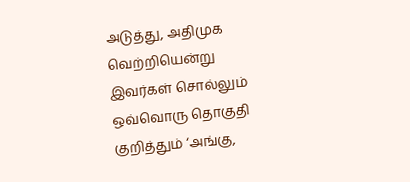அடுத்து, அதிமுக வெற்றியென்று இவர்கள் சொல்லும் ஒவ்வொரு தொகுதி குறித்தும் ‘அங்கு,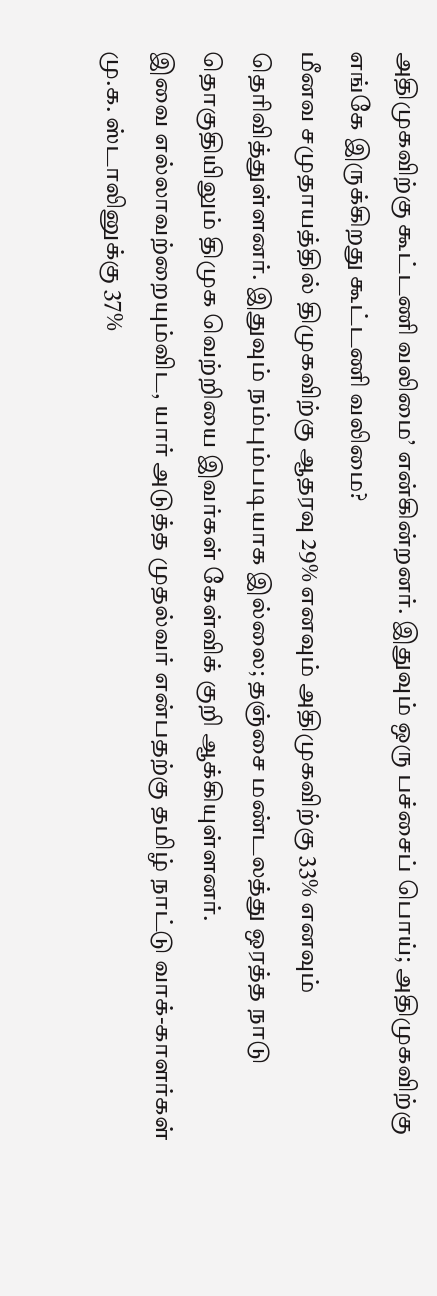அதிமுகவிற்கு கூட்டணி வலிமை’ என்கின்றனர். இதுவும் ஒரு பச்சைப் பொய்; அதிமுகவிற்கு எங்கே இருக்கிறது கூட்டணி வலிமை?
மீனவ சமுதாயத்தில் திமுகவிற்கு ஆதரவு 29% எனவும் அதிமுகவிற்கு 33% எனவும் தெரிவித்துள்ளனர். இதுவும் நம்பும்படியாக இல்லை; தஞ்சை மண்டலத்து ஒரத்த நாடு தொகுதியிலும் திமுக வெற்றியை இவர்கள் கேள்விக் குறி ஆக்கியுள்ளனர்.
இவை எல்லாவற்றையும்விட, யார் அடுத்த முதல்வர் என்பதற்கு தமிழ் நாட்டு வாக்-காளர்கள் மு.க. ஸ்டாலினுக்கு 37%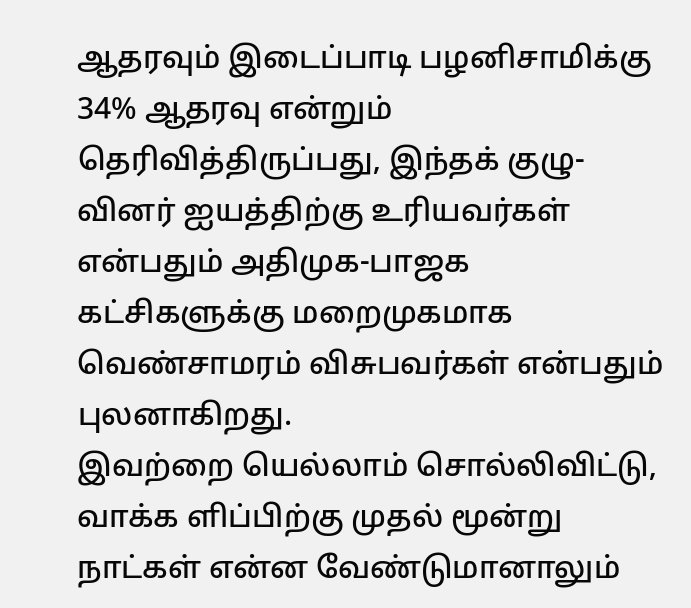ஆதரவும் இடைப்பாடி பழனிசாமிக்கு 34% ஆதரவு என்றும் தெரிவித்திருப்பது, இந்தக் குழு-வினர் ஐயத்திற்கு உரியவர்கள் என்பதும் அதிமுக-பாஜக கட்சிகளுக்கு மறைமுகமாக வெண்சாமரம் விசுபவர்கள் என்பதும் புலனாகிறது.
இவற்றை யெல்லாம் சொல்லிவிட்டு, வாக்க ளிப்பிற்கு முதல் மூன்று நாட்கள் என்ன வேண்டுமானாலும்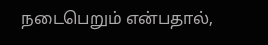நடைபெறும் என்பதால்,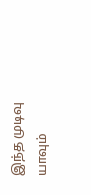இந்த முடிவு யாவும்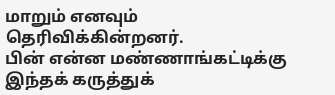மாறும் எனவும் தெரிவிக்கின்றனர்.
பின் என்ன மண்ணாங்கட்டிக்கு இந்தக் கருத்துக்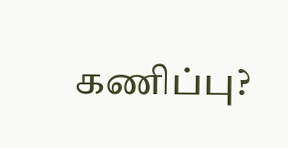கணிப்பு?